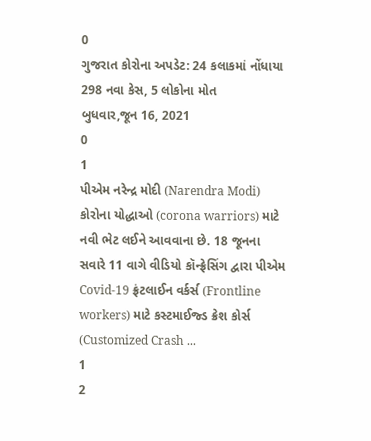0
ગુજરાત કોરોના અપડેટ: 24 કલાકમાં નોંધાયા 298 નવા કેસ, 5 લોકોના મોત
બુધવાર,જૂન 16, 2021
0
1
પીએમ નરેન્દ્ર મોદી (Narendra Modi) કોરોના યોદ્ધાઓ (corona warriors) માટે નવી ભેટ લઈને આવવાના છે. 18 જૂનના સવારે 11 વાગે વીડિયો કૉન્ફ્રેસિંગ દ્વારા પીએમ Covid-19 ફ્રંટલાઈન વર્કર્સ (Frontline workers) માટે કસ્ટમાઈજ્ડ ક્રેશ કોર્સ (Customized Crash ...
1
2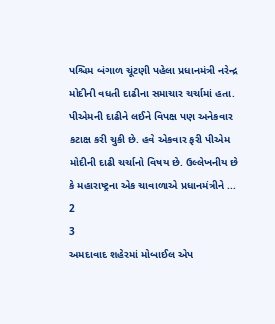પશ્ચિમ બંગાળ ચૂંટણી પહેલા પ્રધાનમંત્રી નરેન્દ્ર મોદીની વધતી દાઢીના સમાચાર ચર્ચામાં હતા. પીએમની દાઢીને લઈને વિપક્ષ પણ અનેકવાર કટાક્ષ કરી ચુકી છે. હવે એકવાર ફરી પીએમ મોદીની દાઢી ચર્ચાનો વિષય છે. ઉલ્લેખનીય છે કે મહારાષ્ટ્રના એક ચાવાળાએ પ્રધાનમંત્રીને ...
2
3
અમદાવાદ શહેરમાં મોબાઈલ એપ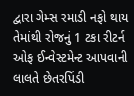દ્વારા ગેમ્સ રમાડી નફો થાય તેમાંથી રોજનું 1 ટકા રીટર્ન ઓફ ઈન્વેસ્ટમેન્ટ આપવાની લાલતે છેતરપિંડી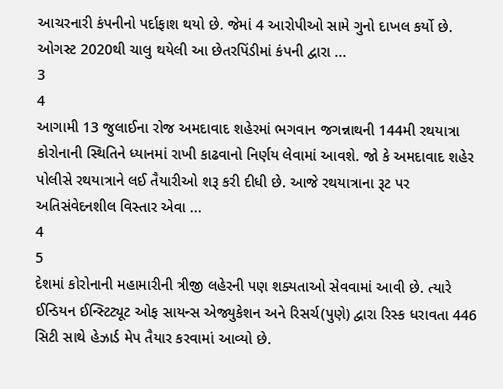આચરનારી કંપનીનો પર્દાફાશ થયો છે. જેમાં 4 આરોપીઓ સામે ગુનો દાખલ કર્યો છે. ઓગસ્ટ 2020થી ચાલુ થયેલી આ છેતરપિંડીમાં કંપની દ્વારા ...
3
4
આગામી 13 જુલાઈના રોજ અમદાવાદ શહેરમાં ભગવાન જગન્નાથની 144મી રથયાત્રા કોરોનાની સ્થિતિને ધ્યાનમાં રાખી કાઢવાનો નિર્ણય લેવામાં આવશે. જો કે અમદાવાદ શહેર પોલીસે રથયાત્રાને લઈ તૈયારીઓ શરૂ કરી દીધી છે. આજે રથયાત્રાના રૂટ પર અતિસંવેદનશીલ વિસ્તાર એવા ...
4
5
દેશમાં કોરોનાની મહામારીની ત્રીજી લહેરની પણ શક્યતાઓ સેવવામાં આવી છે. ત્યારે ઈન્ડિયન ઈન્સ્ટિટ્યૂટ ઓફ સાયન્સ એજ્યુકેશન અને રિસર્ચ(પુણે) દ્વારા રિસ્ક ધરાવતા 446 સિટી સાથે હેઝાર્ડ મેપ તૈયાર કરવામાં આવ્યો છે.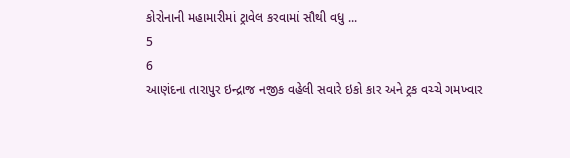કોરોનાની મહામારીમાં ટ્રાવેલ કરવામાં સૌથી વધુ ...
5
6
આણંદના તારાપુર ઇન્દ્રાજ નજીક વહેલી સવારે ઇકો કાર અને ટ્રક વચ્ચે ગમખ્વાર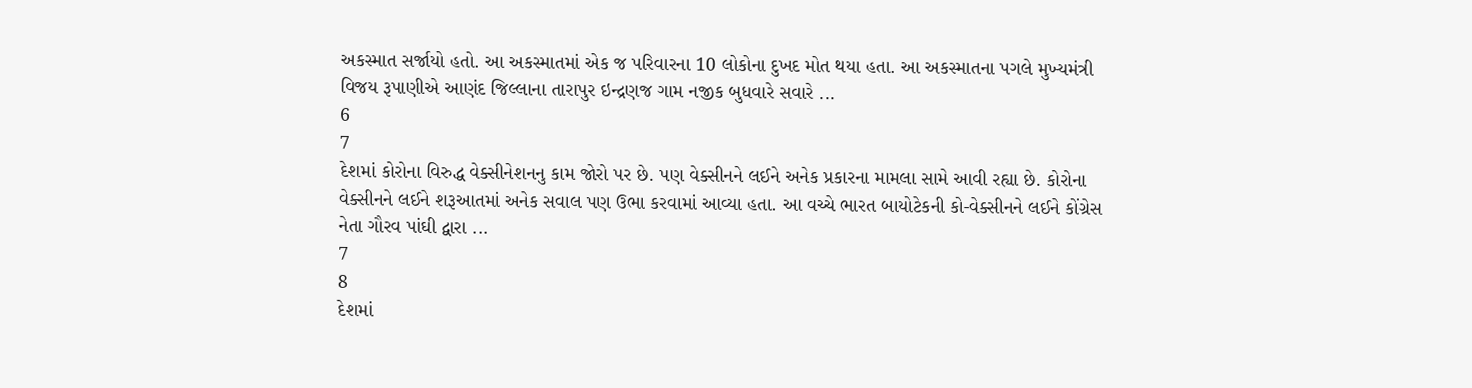અકસ્માત સર્જાયો હતો. આ અકસ્માતમાં એક જ પરિવારના 10 લોકોના દુખદ મોત થયા હતા. આ અકસ્માતના પગલે મુખ્યમંત્રી વિજય રૂપાણીએ આણંદ જિલ્લાના તારાપુર ઇન્દ્રણજ ગામ નજીક બુધવારે સવારે ...
6
7
દેશમાં કોરોના વિરુદ્ધ વેક્સીનેશનનુ કામ જોરો પર છે. પણ વેક્સીનને લઈને અનેક પ્રકારના મામલા સામે આવી રહ્યા છે. કોરોના વેક્સીનને લઈને શરૂઆતમાં અનેક સવાલ પણ ઉભા કરવામાં આવ્યા હતા. આ વચ્ચે ભારત બાયોટેકની કો-વેક્સીનને લઈને કોંગ્રેસ નેતા ગૌરવ પાંઘી દ્વારા ...
7
8
દેશમાં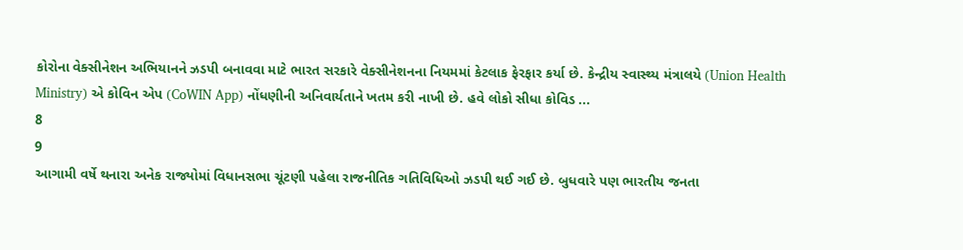કોરોના વેક્સીનેશન અભિયાનને ઝડપી બનાવવા માટે ભારત સરકારે વેક્સીનેશનના નિયમમાં કેટલાક ફેરફાર કર્યા છે. કેન્દ્રીય સ્વાસ્થ્ય મંત્રાલયે (Union Health Ministry) એ કોવિન એપ (CoWIN App) નોંધણીની અનિવાર્યતાને ખતમ કરી નાખી છે. હવે લોકો સીધા કોવિડ ...
8
9
આગામી વર્ષે થનારા અનેક રાજ્યોમાં વિધાનસભા ચૂંટણી પહેલા રાજનીતિક ગતિવિધિઓ ઝડપી થઈ ગઈ છે. બુધવારે પણ ભારતીય જનતા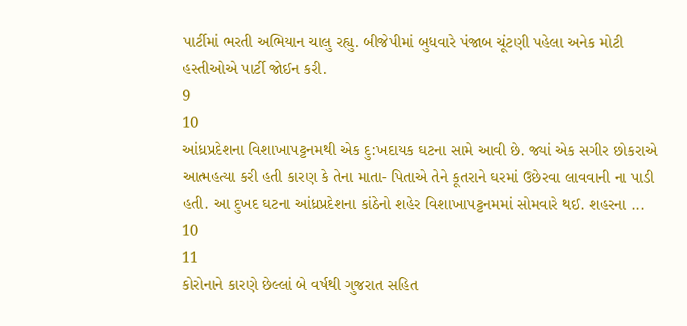પાર્ટીમાં ભરતી અભિયાન ચાલુ રહ્યુ. બીજેપીમાં બુધવારે પંજાબ ચૂંટણી પહેલા અનેક મોટી હસ્તીઓએ પાર્ટી જોઈન કરી.
9
10
આંધ્રપ્રદેશના વિશાખાપટ્ટનમથી એક દુ:ખદાયક ઘટના સામે આવી છે. જ્યાં એક સગીર છોકરાએ આત્મહત્યા કરી હતી કારણ કે તેના માતા- પિતાએ તેને કૂતરાને ઘરમાં ઉછેરવા લાવવાની ના પાડી હતી. આ દુખદ ઘટના આંધ્રપ્રદેશના કાંઠેનો શહેર વિશાખાપટ્ટનમમાં સોમવારે થઈ. શહરના ...
10
11
કોરોનાને કારણે છેલ્લાં બે વર્ષથી ગુજરાત સહિત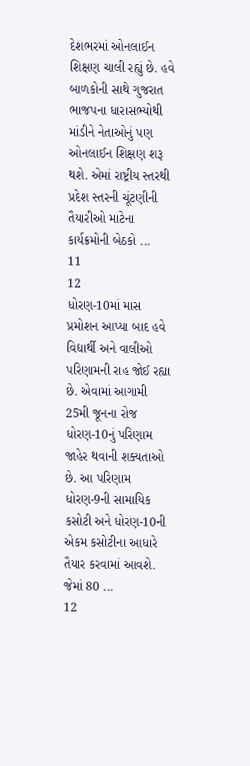દેશભરમાં ઓનલાઈન શિક્ષણ ચાલી રહ્યું છે. હવે બાળકોની સાથે ગુજરાત ભાજપના ધારાસભ્યોથી માંડીને નેતાઓનું પણ ઓનલાઈન શિક્ષણ શરૂ થશે. એમાં રાષ્ટ્રીય સ્તરથી પ્રદેશ સ્તરની ચૂંટણીની તૈયારીઓ માટેના કાર્યક્રમોની બેઠકો ...
11
12
ધોરણ-10માં માસ પ્રમોશન આપ્યા બાદ હવે વિદ્યાર્થી અને વાલીઓ પરિણામની રાહ જોઈ રહ્યા છે. એવામાં આગામી 25મી જૂનના રોજ ધોરણ-10નું પરિણામ જાહેર થવાની શક્યતાઓ છે. આ પરિણામ ધોરણ-9ની સામાયિક કસોટી અને ધોરણ-10ની એકમ કસોટીના આધારે તૈયાર કરવામાં આવશે. જેમાં 80 ...
12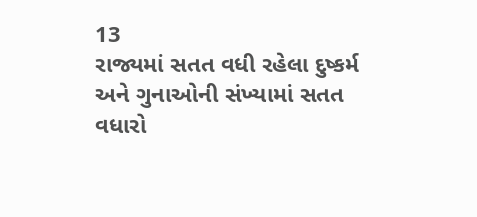13
રાજ્યમાં સતત વધી રહેલા દુષ્કર્મ અને ગુનાઓની સંખ્યામાં સતત વધારો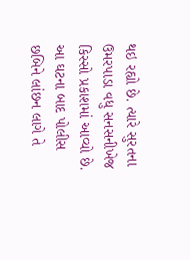થઇ રહ્યો છે. ત્યારે સુરતના ઉમરપાડા વધુ સનસનીખેજ કિસ્સો પ્રકાશમાં આવ્યો છે. આ ઘટના બાદ પોલીસ છબિને લાંછન લાગે તે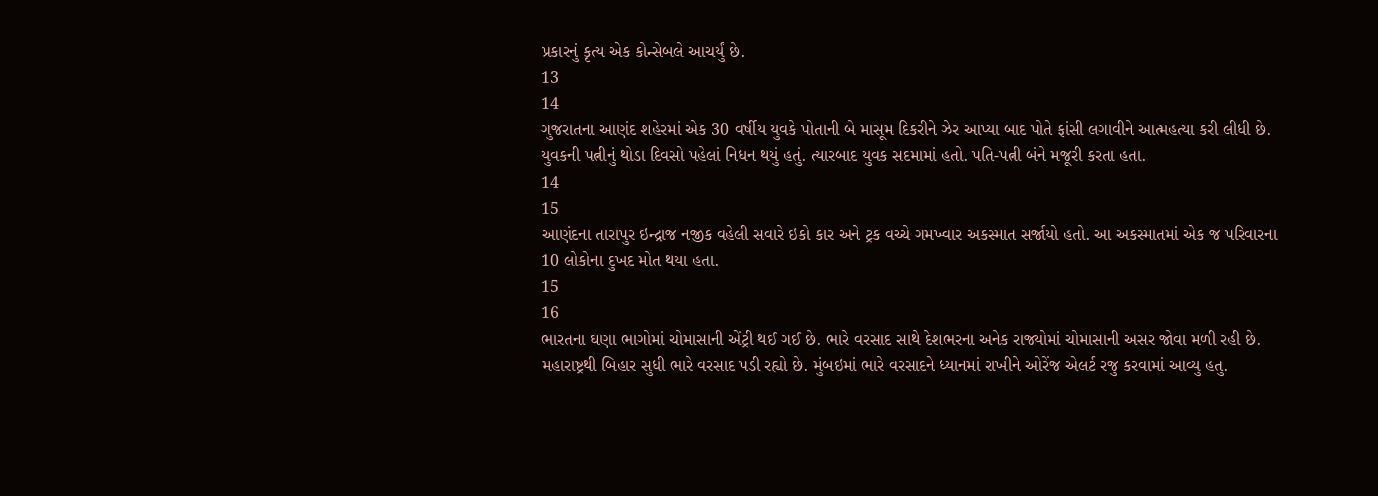પ્રકારનું કૃત્ય એક કોન્સેબલે આચર્યું છે.
13
14
ગુજરાતના આણંદ શહેરમાં એક 30 વર્ષીય યુવકે પોતાની બે માસૂમ દિકરીને ઝેર આપ્યા બાદ પોતે ફાંસી લગાવીને આત્મહત્યા કરી લીધી છે. યુવકની પત્નીનું થોડા દિવસો પહેલાં નિધન થયું હતું. ત્યારબાદ યુવક સદમામાં હતો. પતિ-પત્ની બંને મજૂરી કરતા હતા.
14
15
આણંદના તારાપુર ઇન્દ્રાજ નજીક વહેલી સવારે ઇકો કાર અને ટ્રક વચ્ચે ગમખ્વાર અકસ્માત સર્જાયો હતો. આ અકસ્માતમાં એક જ પરિવારના 10 લોકોના દુખદ મોત થયા હતા.
15
16
ભારતના ઘણા ભાગોમાં ચોમાસાની એંટ્રી થઈ ગઈ છે. ભારે વરસાદ સાથે દેશભરના અનેક રાજ્યોમાં ચોમાસાની અસર જોવા મળી રહી છે. મહારાષ્ટ્રથી બિહાર સુધી ભારે વરસાદ પડી રહ્યો છે. મુંબઇમાં ભારે વરસાદને ધ્યાનમાં રાખીને ઓરેંજ એલર્ટ રજુ કરવામાં આવ્યુ હતુ.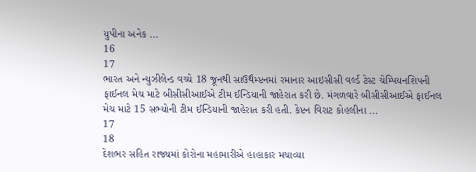યુપીના અનેક ...
16
17
ભારત અને ન્યુઝીલેન્ડ વચ્ચે 18 જૂનથી સાઉથૈમ્પ્ટનમાં રમાનાર આઇસીસી વર્લ્ડ ટેસ્ટ ચેમ્પિયનશિપની ફાઈનલ મેચ માટે બીસીસીઆઈએ ટીમ ઈન્ડિયાની જાહેરાત કરી છે. મંગળવારે બીસીસીઆઈએ ફાઈનલ મેચ માટે 15 સભ્યોની ટીમ ઈન્ડિયાની જાહેરાત કરી હતી. કેપ્ટન વિરાટ કોહલીના ...
17
18
દેશભર સહિત રાજ્યમાં કોરોના મહામારીએ હાહાકાર મચાવ્યા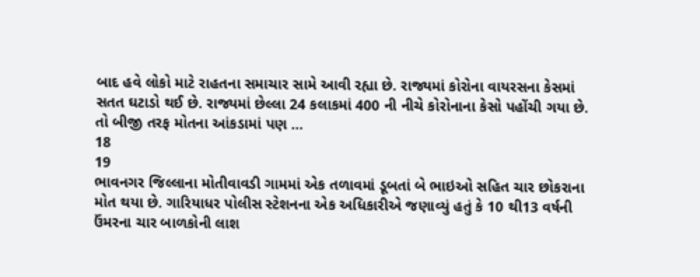બાદ હવે લોકો માટે રાહતના સમાચાર સામે આવી રહ્યા છે. રાજ્યમાં કોરોના વાયરસના કેસમાં સતત ઘટાડો થઈ છે. રાજ્યમાં છેલ્લા 24 કલાકમાં 400 ની નીચે કોરોનાના કેસો પહોંચી ગયા છે. તો બીજી તરફ મોતના આંકડામાં પણ ...
18
19
ભાવનગર જિલ્લાના મોતીવાવડી ગામમાં એક તળાવમાં ડૂબતાં બે ભાઇઓ સહિત ચાર છોકરાના મોત થયા છે. ગારિયાધર પોલીસ સ્ટેશનના એક અધિકારીએ જણાવ્યું હતું કે 10 થી13 વર્ષની ઉંમરના ચાર બાળકોની લાશ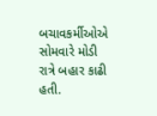બચાવકર્મીઓએ સોમવારે મોડી રાત્રે બહાર કાઢી હતી.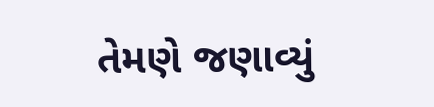તેમણે જણાવ્યું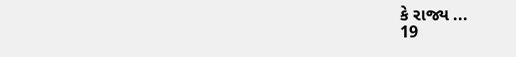કે રાજ્ય ...
19